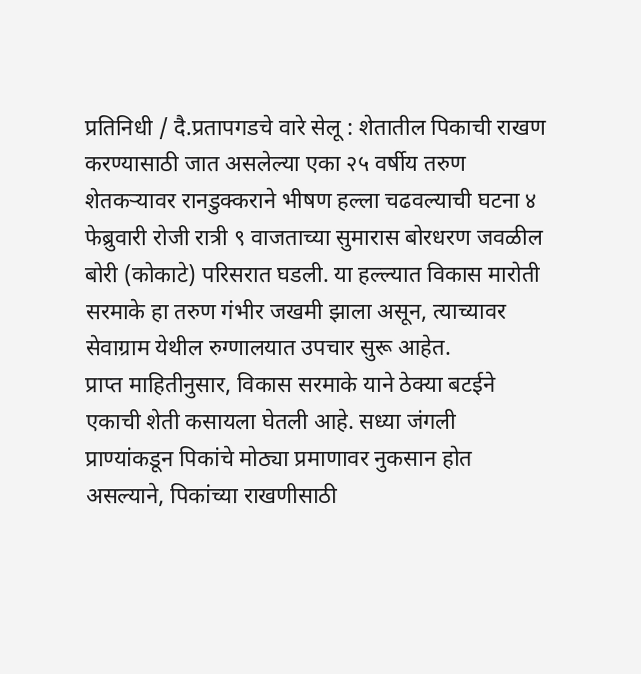प्रतिनिधी / दै.प्रतापगडचे वारे सेलू : शेतातील पिकाची राखण करण्यासाठी जात असलेल्या एका २५ वर्षीय तरुण शेतकऱ्यावर रानडुक्कराने भीषण हल्ला चढवल्याची घटना ४ फेब्रुवारी रोजी रात्री ९ वाजताच्या सुमारास बोरधरण जवळील बोरी (कोकाटे) परिसरात घडली. या हल्ल्यात विकास मारोती सरमाके हा तरुण गंभीर जखमी झाला असून, त्याच्यावर सेवाग्राम येथील रुग्णालयात उपचार सुरू आहेत.
प्राप्त माहितीनुसार, विकास सरमाके याने ठेक्या बटईने एकाची शेती कसायला घेतली आहे. सध्या जंगली प्राण्यांकडून पिकांचे मोठ्या प्रमाणावर नुकसान होत असल्याने, पिकांच्या राखणीसाठी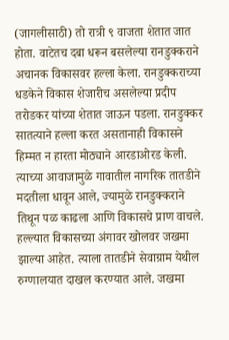(जागलीसाठी) तो रात्री ९ वाजता शेतात जात होता. वाटेतच दबा धरून बसलेल्या रानडुक्कराने अचानक विकासवर हल्ला केला. रानडुक्कराच्या धडकेने विकास शेजारीच असलेल्या प्रदीप तरोडकर यांच्या शेतात जाऊन पडला. रानडुक्कर सातत्याने हल्ला करत असतानाही विकासने हिम्मत न हारता मोठ्याने आरडाओरड केली. त्याच्या आवाजामुळे गावातील नागरिक तातडीने मदतीला धावून आले, ज्यामुळे रानडुक्कराने तिथून पळ काढला आणि विकासचे प्राण वाचले.
हल्ल्यात विकासच्या अंगावर खोलवर जखमा झाल्या आहेत. त्याला तातडीने सेवाग्राम येथील रुग्णालयात दाखल करण्यात आले. जखमा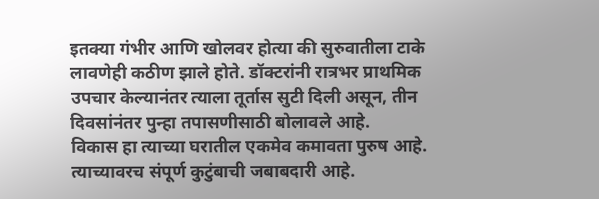इतक्या गंभीर आणि खोलवर होत्या की सुरुवातीला टाके लावणेही कठीण झाले होते. डॉक्टरांनी रात्रभर प्राथमिक उपचार केल्यानंतर त्याला तूर्तास सुटी दिली असून, तीन दिवसांनंतर पुन्हा तपासणीसाठी बोलावले आहे.
विकास हा त्याच्या घरातील एकमेव कमावता पुरुष आहे. त्याच्यावरच संपूर्ण कुटुंबाची जबाबदारी आहे.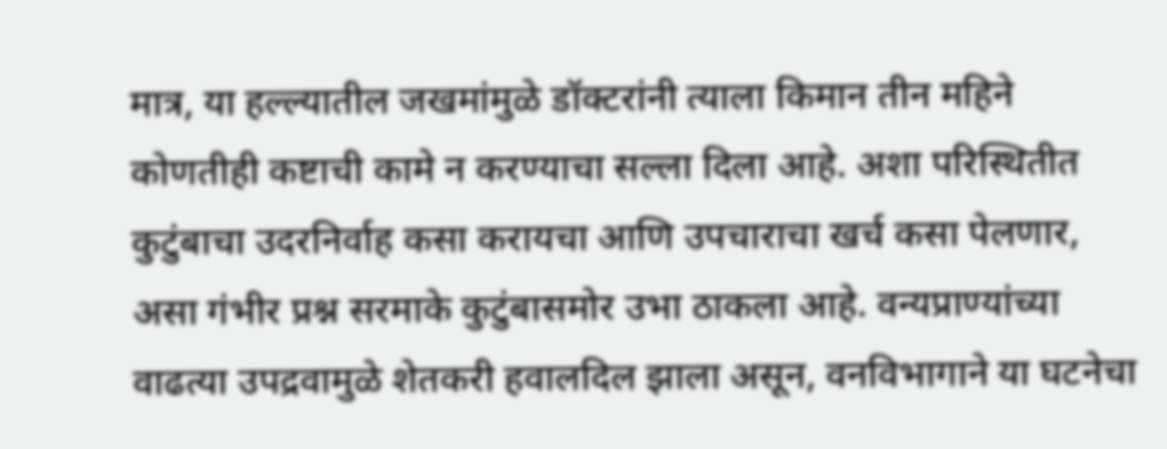मात्र, या हल्ल्यातील जखमांमुळे डॉक्टरांनी त्याला किमान तीन महिने कोणतीही कष्टाची कामे न करण्याचा सल्ला दिला आहे. अशा परिस्थितीत कुटुंबाचा उदरनिर्वाह कसा करायचा आणि उपचाराचा खर्च कसा पेलणार, असा गंभीर प्रश्न सरमाके कुटुंबासमोर उभा ठाकला आहे. वन्यप्राण्यांच्या वाढत्या उपद्रवामुळे शेतकरी हवालदिल झाला असून, वनविभागाने या घटनेचा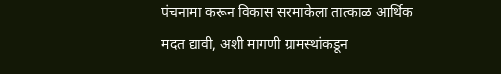पंचनामा करून विकास सरमाकेला तात्काळ आर्थिक मदत द्यावी, अशी मागणी ग्रामस्थांकडून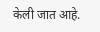केली जात आहे.